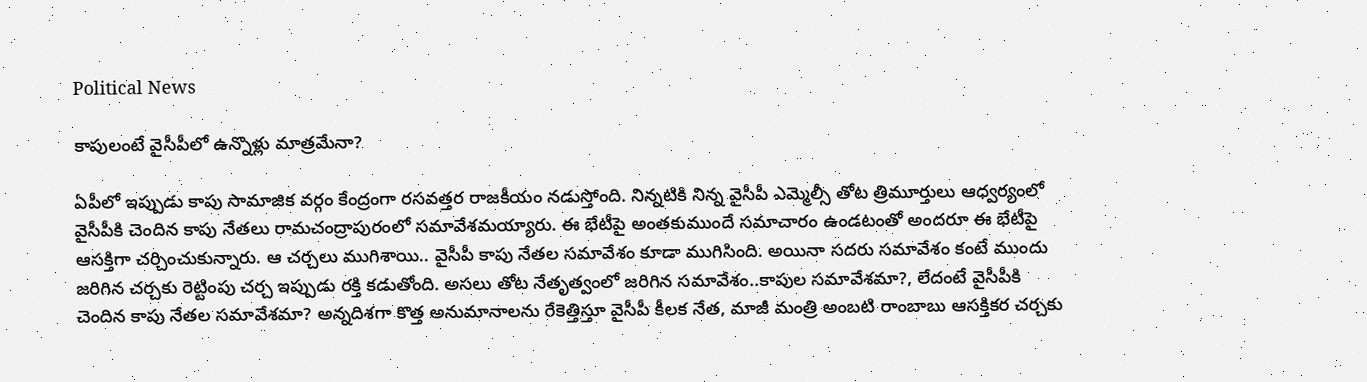Political News

కాపులంటే వైసీపీలో ఉన్నొళ్లు మాత్రమేనా?

ఏపీలో ఇప్పుడు కాపు సామాజిక వర్గం కేంద్రంగా రసవత్తర రాజకీయం నడుస్తోంది. నిన్నటికి నిన్న వైసీపీ ఎమ్మెల్సీ తోట త్రిమూర్తులు ఆధ్వర్యంలో వైసీపీకి చెందిన కాపు నేతలు రామచంద్రాపురంలో సమావేశమయ్యారు. ఈ భేటీపై అంతకుముందే సమాచారం ఉండటంతో అందరూ ఈ భేటీపై ఆసక్తిగా చర్చించుకున్నారు. ఆ చర్చలు ముగిశాయి.. వైసీపీ కాపు నేతల సమావేశం కూడా ముగిసింది. అయినా సదరు సమావేశం కంటే ముందు జరిగిన చర్చకు రెట్టింపు చర్చ ఇప్పుడు రక్తి కడుతోంది. అసలు తోట నేతృత్వంలో జరిగిన సమావేశం..కాపుల సమావేశమా?, లేదంటే వైసీపీకి చెందిన కాపు నేతల సమావేశమా? అన్నదిశగా కొత్త అనుమానాలను రేకెత్తిస్తూ వైసీపీ కీలక నేత, మాజీ మంత్రి అంబటి రాంబాబు ఆసక్తికర చర్చకు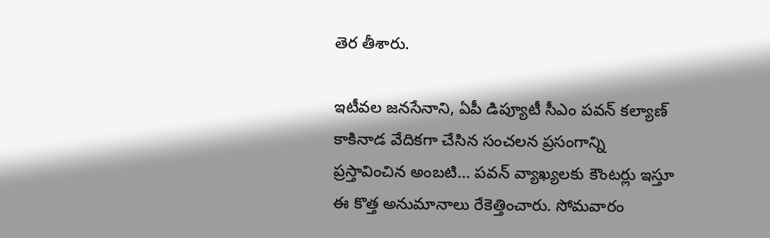తెర తీశారు.

ఇటీవల జనసేనాని, ఏపీ డిప్యూటీ సీఎం పవన్ కల్యాణ్ కాకినాడ వేదికగా చేసిన సంచలన ప్రసంగాన్ని ప్రస్తావించిన అంబటి… పవన్ వ్యాఖ్యలకు కౌంటర్లు ఇస్తూ ఈ కొత్త అనుమానాలు రేకెత్తించారు. సోమవారం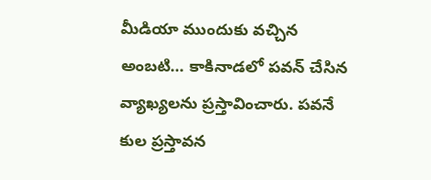మీడియా ముందుకు వచ్చిన అంబటి… కాకినాడలో పవన్ చేసిన వ్యాఖ్యలను ప్రస్తావించారు. పవనే కుల ప్రస్తావన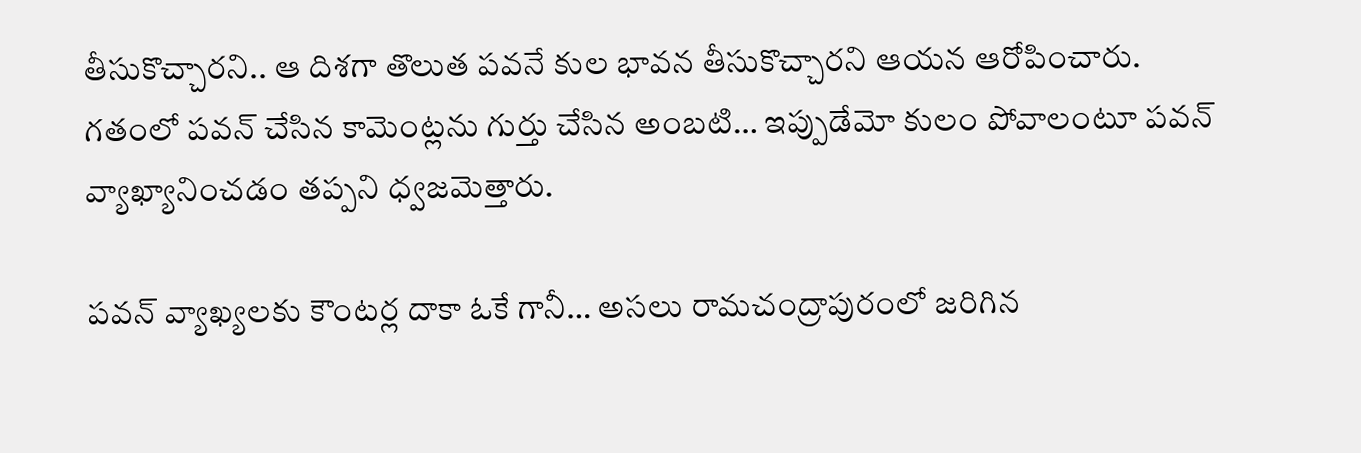తీసుకొచ్చారని.. ఆ దిశగా తొలుత పవనే కుల భావన తీసుకొచ్చారని ఆయన ఆరోపించారు. గతంలో పవన్ చేసిన కామెంట్లను గుర్తు చేసిన అంబటి… ఇప్పుడేమో కులం పోవాలంటూ పవన్ వ్యాఖ్యానించడం తప్పని ధ్వజమెత్తారు.

పవన్ వ్యాఖ్యలకు కౌంటర్ల దాకా ఓకే గానీ… అసలు రామచంద్రాపురంలో జరిగిన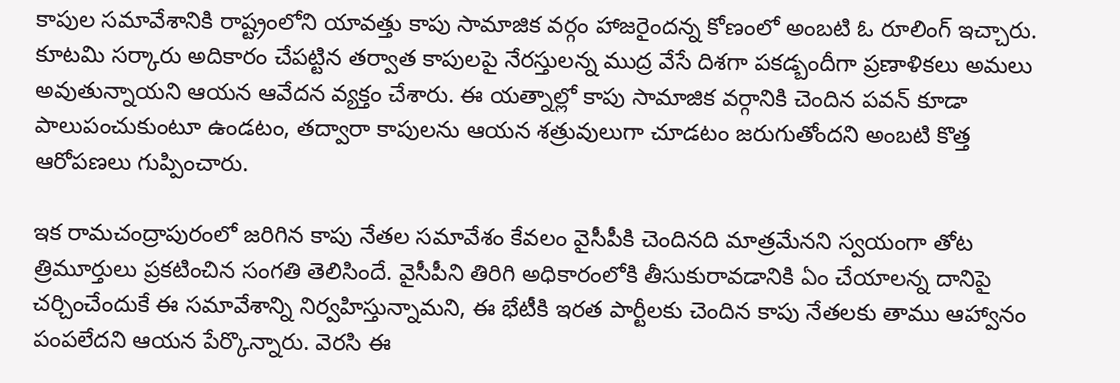కాపుల సమావేశానికి రాష్ట్రంలోని యావత్తు కాపు సామాజిక వర్గం హాజరైందన్న కోణంలో అంబటి ఓ రూలింగ్ ఇచ్చారు. కూటమి సర్కారు అదికారం చేపట్టిన తర్వాత కాపులపై నేరస్తులన్న ముద్ర వేసే దిశగా పకడ్బందీగా ప్రణాళికలు అమలు అవుతున్నాయని ఆయన ఆవేదన వ్యక్తం చేశారు. ఈ యత్నాల్లో కాపు సామాజిక వర్గానికి చెందిన పవన్ కూడా పాలుపంచుకుంటూ ఉండటం, తద్వారా కాపులను ఆయన శత్రువులుగా చూడటం జరుగుతోందని అంబటి కొత్త ఆరోపణలు గుప్పించారు.

ఇక రామచంద్రాపురంలో జరిగిన కాపు నేతల సమావేశం కేవలం వైసీపీకి చెందినది మాత్రమేనని స్వయంగా తోట త్రిమూర్తులు ప్రకటించిన సంగతి తెలిసిందే. వైసీపీని తిరిగి అధికారంలోకి తీసుకురావడానికి ఏం చేయాలన్న దానిపై చర్చించేందుకే ఈ సమావేశాన్ని నిర్వహిస్తున్నామని, ఈ భేటీకి ఇరత పార్టీలకు చెందిన కాపు నేతలకు తాము ఆహ్వానం పంపలేదని ఆయన పేర్కొన్నారు. వెరసి ఈ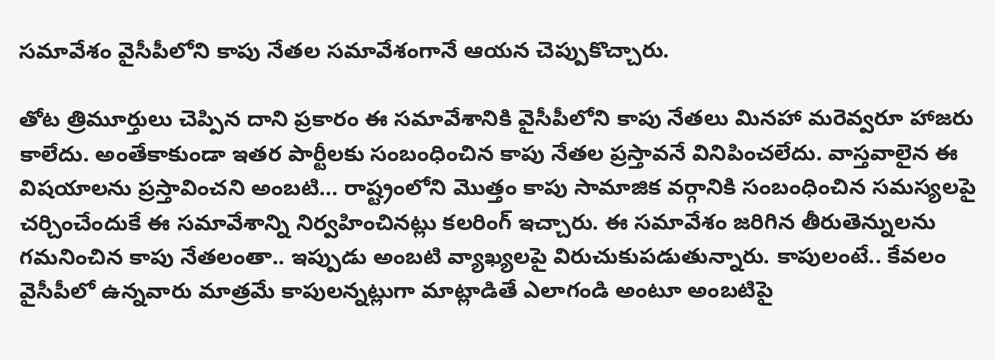సమావేశం వైసీపీలోని కాపు నేతల సమావేశంగానే ఆయన చెప్పుకొచ్చారు.

తోట త్రిమూర్తులు చెప్పిన దాని ప్రకారం ఈ సమావేశానికి వైసీపీలోని కాపు నేతలు మినహా మరెవ్వరూ హాజరు కాలేదు. అంతేకాకుండా ఇతర పార్టీలకు సంబంధించిన కాపు నేతల ప్రస్తావనే వినిపించలేదు. వాస్తవాలైన ఈ విషయాలను ప్రస్తావించని అంబటి… రాష్ట్రంలోని మొత్తం కాపు సామాజిక వర్గానికి సంబంధించిన సమస్యలపై చర్చించేందుకే ఈ సమావేశాన్ని నిర్వహించినట్లు కలరింగ్ ఇచ్చారు. ఈ సమావేశం జరిగిన తీరుతెన్నులను గమనించిన కాపు నేతలంతా.. ఇప్పుడు అంబటి వ్యాఖ్యలపై విరుచుకుపడుతున్నారు. కాపులంటే.. కేవలం వైసీపీలో ఉన్నవారు మాత్రమే కాపులన్నట్లుగా మాట్లాడితే ఎలాగండి అంటూ అంబటిపై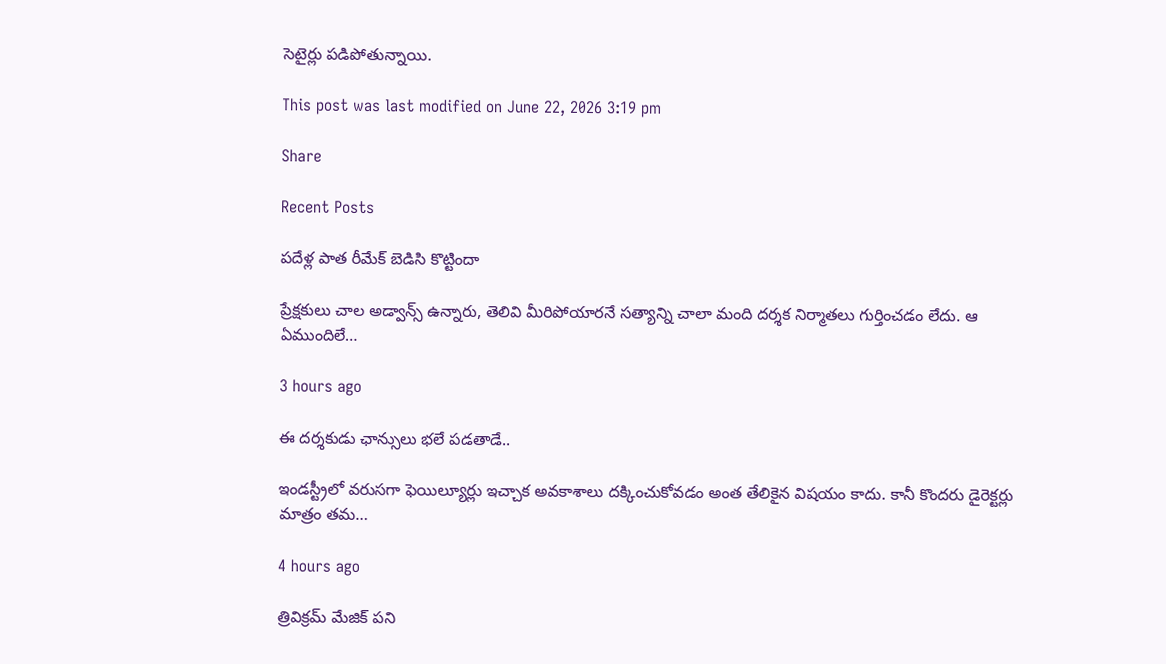సెటైర్లు పడిపోతున్నాయి.

This post was last modified on June 22, 2026 3:19 pm

Share

Recent Posts

పదేళ్ల పాత రీమేక్ బెడిసి కొట్టిందా

ప్రేక్షకులు చాల అడ్వాన్స్ ఉన్నారు, తెలివి మీరిపోయారనే సత్యాన్ని చాలా మంది దర్శక నిర్మాతలు గుర్తించడం లేదు. ఆ ఏముందిలే…

3 hours ago

ఈ ద‌ర్శ‌కుడు ఛాన్సులు భ‌లే ప‌డ‌తాడే..

ఇండస్ట్రీలో వ‌రుస‌గా ఫెయిల్యూర్లు ఇచ్చాక అవ‌కాశాలు ద‌క్కించుకోవ‌డం అంత తేలికైన విష‌యం కాదు. కానీ కొంద‌రు డైరెక్ట‌ర్లు మాత్రం త‌మ…

4 hours ago

త్రివిక్రమ్ మేజిక్ పని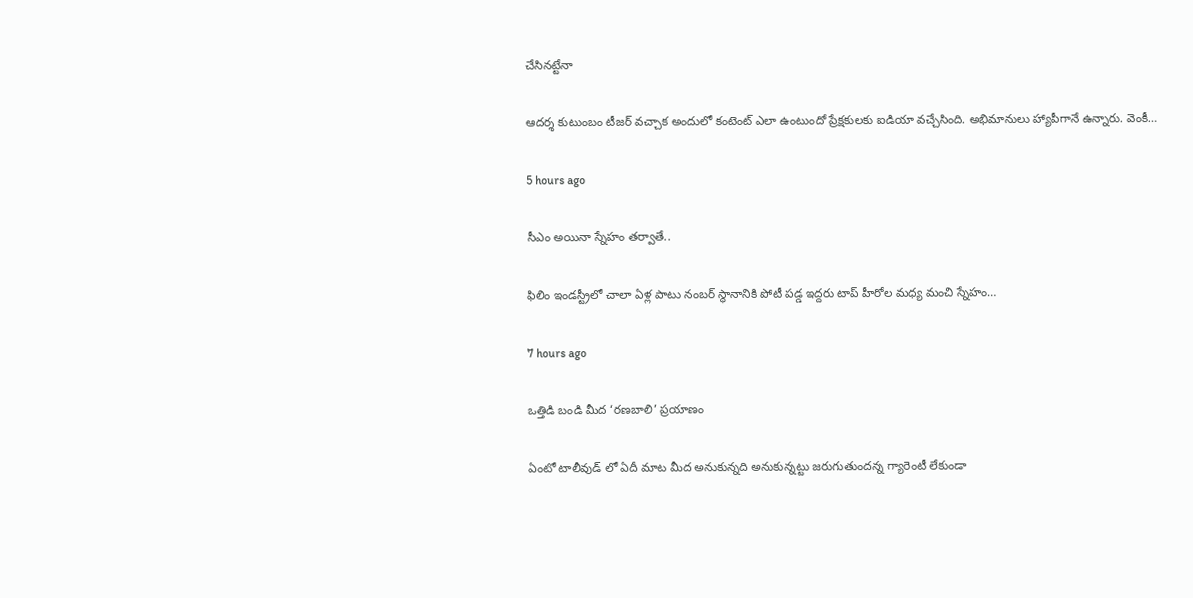చేసినట్టేనా

ఆదర్శ కుటుంబం టీజర్ వచ్చాక అందులో కంటెంట్ ఎలా ఉంటుందో ప్రేక్షకులకు ఐడియా వచ్చేసింది. అభిమానులు హ్యాపీగానే ఉన్నారు. వెంకీ…

5 hours ago

సీఎం అయినా స్నేహం త‌ర్వాతే..

ఫిలిం ఇండ‌స్ట్రీలో చాలా ఏళ్ల పాటు నంబ‌ర్ స్థానానికి పోటీ ప‌డ్డ ఇద్ద‌రు టాప్ హీరోల మ‌ధ్య మంచి స్నేహం…

7 hours ago

ఒత్తిడి బండి మీద ‘రణబాలి’ ప్రయాణం

ఏంటో టాలీవుడ్ లో ఏదీ మాట మీద అనుకున్నది అనుకున్నట్టు జరుగుతుందన్న గ్యారెంటీ లేకుండా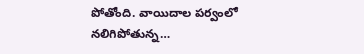పోతోంది. వాయిదాల పర్వంలో నలిగిపోతున్న…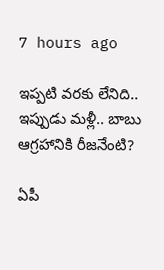7 hours ago

ఇప్ప‌టి వ‌ర‌కు లేనిది.. ఇప్పుడు మ‌ళ్లీ.. బాబు ఆగ్ర‌హానికి రీజ‌నేంటి?

ఏపీ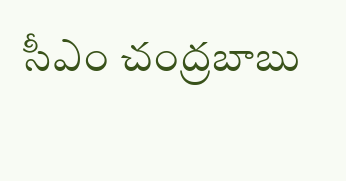సీఎం చంద్ర‌బాబు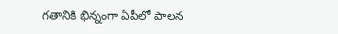గ‌తానికి భిన్నంగా ఏపీలో పాల‌న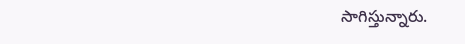సాగిస్తున్నారు.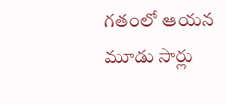గ‌తంలో ఆయ‌న మూడు సార్లు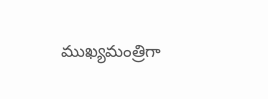ముఖ్య‌మంత్రిగా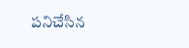ప‌నిచేసిన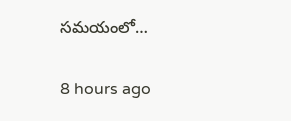స‌మ‌యంలో…

8 hours ago